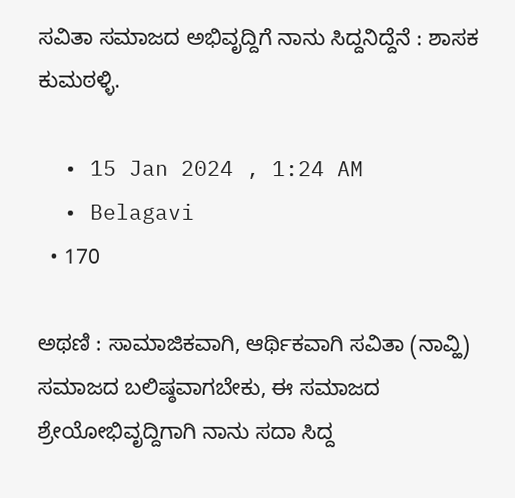ಸವಿತಾ ಸಮಾಜದ ಅಭಿವೃದ್ದಿಗೆ ನಾನು ಸಿದ್ದನಿದ್ದೆನೆ : ಶಾಸಕ ಕುಮಠಳ್ಳಿ.

  • 15 Jan 2024 , 1:24 AM
  • Belagavi
  • 170

ಅಥಣಿ : ಸಾಮಾಜಿಕವಾಗಿ, ಆರ್ಥಿಕವಾಗಿ ಸವಿತಾ (ನಾವ್ಹಿ) ಸಮಾಜದ ಬಲಿಷ್ಠವಾಗಬೇಕು, ಈ ಸಮಾಜದ ಶ್ರೇಯೋಭಿವೃದ್ದಿಗಾಗಿ ನಾನು ಸದಾ ಸಿದ್ದ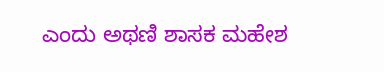ಎಂದು ಅಥಣಿ ಶಾಸಕ ಮಹೇಶ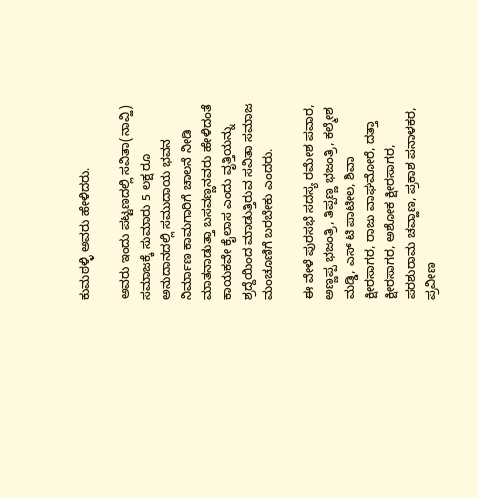ಕುಮಠಳ್ಳಿ ಅವರು ಹೇಳಿದರು.

ಅವರು ಇಂದು ಪಟ್ಟಣದಲ್ಲಿ ಸವಿತಾ(ನಾವ್ಹಿ) ಸಮಾಜಕ್ಕೆ ಸುಮಾರು 5 ಲಕ್ಷ ರೂ ಅನುದಾನದಲ್ಲಿ ಸಮುದಾಯ ಭವನ ನಿರ್ಮಾಣ ಕಾಮಗಾರಿಗೆ ಚಾಲನೆ ನೀಡಿ ಮಾತನಾಡುತ್ತಾ ಬಸವಣ್ಣನವರು ಹೇಳಿದಂತೆ ಕಾಯಕವೇ ಕೈಲಾಸ ಎಂದು ವೃತ್ತಿಯನ್ನು ಶ್ರದ್ದೆಯಿಂದ ಮಾಡುತ್ತಿರುವ ಸವಿತಾ ಸಮಾಜ ಮಂಚೂಣಿಗೆ ಬರಬೇಕು ಎಂದರು.

ಈ ವೇಳೆ ಪುರಸಭೆ ಸದಸ್ಯ ರಮೇಶ ಪವಾರ, ಅಣ್ಣಪ್ಪ ಭಜಂತ್ರಿ, ತಿಪ್ಪಣ್ಣ ಭಜಂತ್ರಿ, ಕಲ್ಮೇಶ‌ ಮಡ್ಡಿ, ಎಸ್ ಟಿ ಪಾಟೀಲ, ಶಿವಾ ಕ್ಷೀರಸಾಗರ, ರಾಜು ವಾಘಮೋರೆ, ದತ್ತಾ ಕ್ಷೀರಸಾಗರ, ಅಶೋಕ ಕ್ಷೀರಸಾಗರ, ಪರಶುರಾಮ ಚವ್ಹಾಣ, ಪ್ರಕಾಶ ಪನಾಳಕರ, ಪ್ರವೀಣ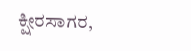ಕ್ಷೀರಸಾಗರ,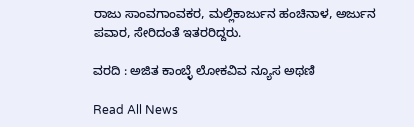ರಾಜು ಸಾಂವಗಾಂವಕರ, ಮಲ್ಲಿಕಾರ್ಜುನ ಹಂಚಿನಾಳ, ಅರ್ಜುನ ಪವಾರ, ಸೇರಿದಂತೆ ಇತರರಿದ್ದರು.

ವರದಿ : ಅಜಿತ ಕಾಂಬ್ಳೆ ಲೋಕವಿವ ನ್ಯೂಸ ಅಥಣಿ

Read All News